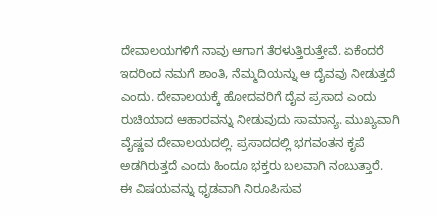ದೇವಾಲಯಗಳಿಗೆ ನಾವು ಆಗಾಗ ತೆರಳುತ್ತಿರುತ್ತೇವೆ. ಏಕೆಂದರೆ ಇದರಿಂದ ನಮಗೆ ಶಾಂತಿ, ನೆಮ್ಮದಿಯನ್ನು ಆ ದೈವವು ನೀಡುತ್ತದೆ ಎಂದು. ದೇವಾಲಯಕ್ಕೆ ಹೋದವರಿಗೆ ದೈವ ಪ್ರಸಾದ ಎಂದು ರುಚಿಯಾದ ಆಹಾರವನ್ನು ನೀಡುವುದು ಸಾಮಾನ್ಯ. ಮುಖ್ಯವಾಗಿ ವೈಷ್ಣವ ದೇವಾಲಯದಲ್ಲಿ. ಪ್ರಸಾದದಲ್ಲಿ ಭಗವಂತನ ಕೃಪೆ ಅಡಗಿರುತ್ತದೆ ಎಂದು ಹಿಂದೂ ಭಕ್ತರು ಬಲವಾಗಿ ನಂಬುತ್ತಾರೆ.
ಈ ವಿಷಯವನ್ನು ಧೃಡವಾಗಿ ನಿರೂಪಿಸುವ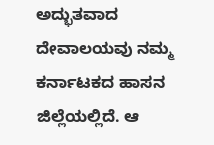ಅದ್ಭುತವಾದ ದೇವಾಲಯವು ನಮ್ಮ ಕರ್ನಾಟಕದ ಹಾಸನ ಜಿಲ್ಲೆಯಲ್ಲಿದೆ. ಆ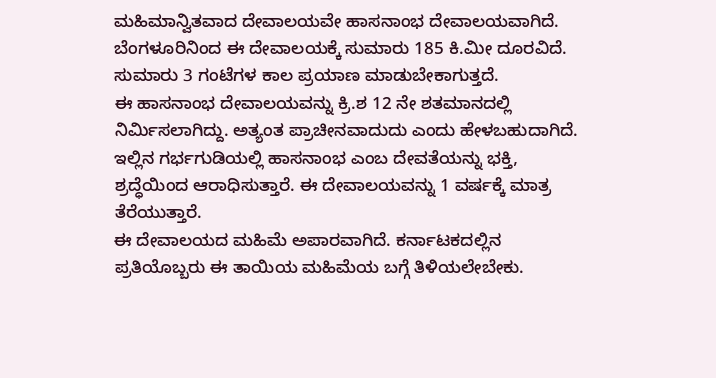ಮಹಿಮಾನ್ವಿತವಾದ ದೇವಾಲಯವೇ ಹಾಸನಾಂಭ ದೇವಾಲಯವಾಗಿದೆ. ಬೆಂಗಳೂರಿನಿಂದ ಈ ದೇವಾಲಯಕ್ಕೆ ಸುಮಾರು 185 ಕಿ.ಮೀ ದೂರವಿದೆ. ಸುಮಾರು 3 ಗಂಟೆಗಳ ಕಾಲ ಪ್ರಯಾಣ ಮಾಡುಬೇಕಾಗುತ್ತದೆ.
ಈ ಹಾಸನಾಂಭ ದೇವಾಲಯವನ್ನು ಕ್ರಿ.ಶ 12 ನೇ ಶತಮಾನದಲ್ಲಿ ನಿರ್ಮಿಸಲಾಗಿದ್ದು. ಅತ್ಯಂತ ಪ್ರಾಚೀನವಾದುದು ಎಂದು ಹೇಳಬಹುದಾಗಿದೆ. ಇಲ್ಲಿನ ಗರ್ಭಗುಡಿಯಲ್ಲಿ ಹಾಸನಾಂಭ ಎಂಬ ದೇವತೆಯನ್ನು ಭಕ್ತಿ, ಶ್ರದ್ಧೆಯಿಂದ ಆರಾಧಿಸುತ್ತಾರೆ. ಈ ದೇವಾಲಯವನ್ನು 1 ವರ್ಷಕ್ಕೆ ಮಾತ್ರ ತೆರೆಯುತ್ತಾರೆ.
ಈ ದೇವಾಲಯದ ಮಹಿಮೆ ಅಪಾರವಾಗಿದೆ. ಕರ್ನಾಟಕದಲ್ಲಿನ ಪ್ರತಿಯೊಬ್ಬರು ಈ ತಾಯಿಯ ಮಹಿಮೆಯ ಬಗ್ಗೆ ತಿಳಿಯಲೇಬೇಕು.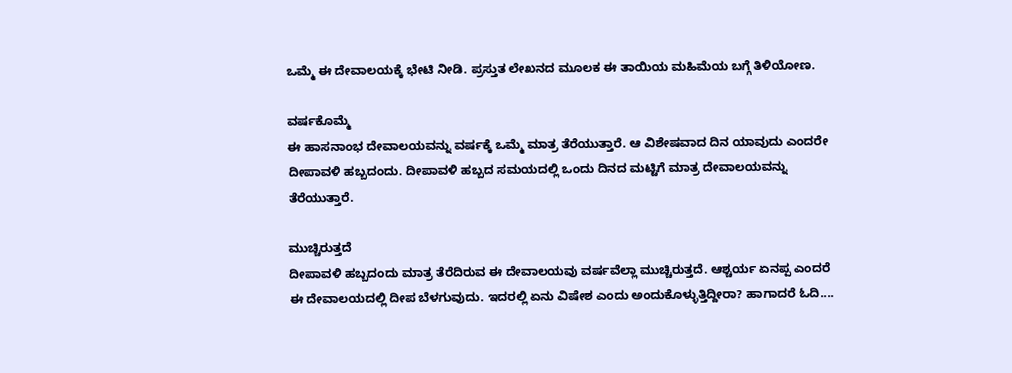ಒಮ್ಮೆ ಈ ದೇವಾಲಯಕ್ಕೆ ಭೇಟಿ ನೀಡಿ. ಪ್ರಸ್ತುತ ಲೇಖನದ ಮೂಲಕ ಈ ತಾಯಿಯ ಮಹಿಮೆಯ ಬಗ್ಗೆ ತಿಳಿಯೋಣ.

ವರ್ಷಕೊಮ್ಮೆ
ಈ ಹಾಸನಾಂಭ ದೇವಾಲಯವನ್ನು ವರ್ಷಕ್ಕೆ ಒಮ್ಮೆ ಮಾತ್ರ ತೆರೆಯುತ್ತಾರೆ. ಆ ವಿಶೇಷವಾದ ದಿನ ಯಾವುದು ಎಂದರೇ ದೀಪಾವಳಿ ಹಬ್ಬದಂದು. ದೀಪಾವಳಿ ಹಬ್ಬದ ಸಮಯದಲ್ಲಿ ಒಂದು ದಿನದ ಮಟ್ಟಿಗೆ ಮಾತ್ರ ದೇವಾಲಯವನ್ನು ತೆರೆಯುತ್ತಾರೆ.

ಮುಚ್ಚಿರುತ್ತದೆ
ದೀಪಾವಳಿ ಹಬ್ಬದಂದು ಮಾತ್ರ ತೆರೆದಿರುವ ಈ ದೇವಾಲಯವು ವರ್ಷವೆಲ್ಲಾ ಮುಚ್ಚಿರುತ್ತದೆ. ಆಶ್ಚರ್ಯ ಏನಪ್ಪ ಎಂದರೆ ಈ ದೇವಾಲಯದಲ್ಲಿ ದೀಪ ಬೆಳಗುವುದು. ಇದರಲ್ಲಿ ಏನು ವಿಷೇಶ ಎಂದು ಅಂದುಕೊಳ್ಳುತ್ತಿದ್ದೀರಾ? ಹಾಗಾದರೆ ಓದಿ....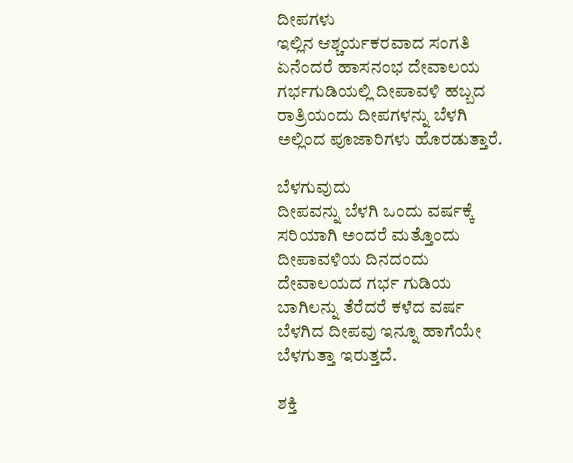ದೀಪಗಳು
ಇಲ್ಲಿನ ಆಶ್ಚರ್ಯಕರವಾದ ಸಂಗತಿ ಏನೆಂದರೆ ಹಾಸನಂಭ ದೇವಾಲಯ ಗರ್ಭಗುಡಿಯಲ್ಲಿ ದೀಪಾವಳಿ ಹಬ್ಬದ ರಾತ್ರಿಯಂದು ದೀಪಗಳನ್ನು ಬೆಳಗಿ ಅಲ್ಲಿಂದ ಪೂಜಾರಿಗಳು ಹೊರಡುತ್ತಾರೆ.

ಬೆಳಗುವುದು
ದೀಪವನ್ನು ಬೆಳಗಿ ಒಂದು ವರ್ಷಕ್ಕೆ ಸರಿಯಾಗಿ ಅಂದರೆ ಮತ್ತೊಂದು ದೀಪಾವಳಿಯ ದಿನದಂದು ದೇವಾಲಯದ ಗರ್ಭ ಗುಡಿಯ ಬಾಗಿಲನ್ನು ತೆರೆದರೆ ಕಳೆದ ವರ್ಷ ಬೆಳಗಿದ ದೀಪವು ಇನ್ನೂ ಹಾಗೆಯೇ ಬೆಳಗುತ್ತಾ ಇರುತ್ತದೆ.

ಶಕ್ತಿ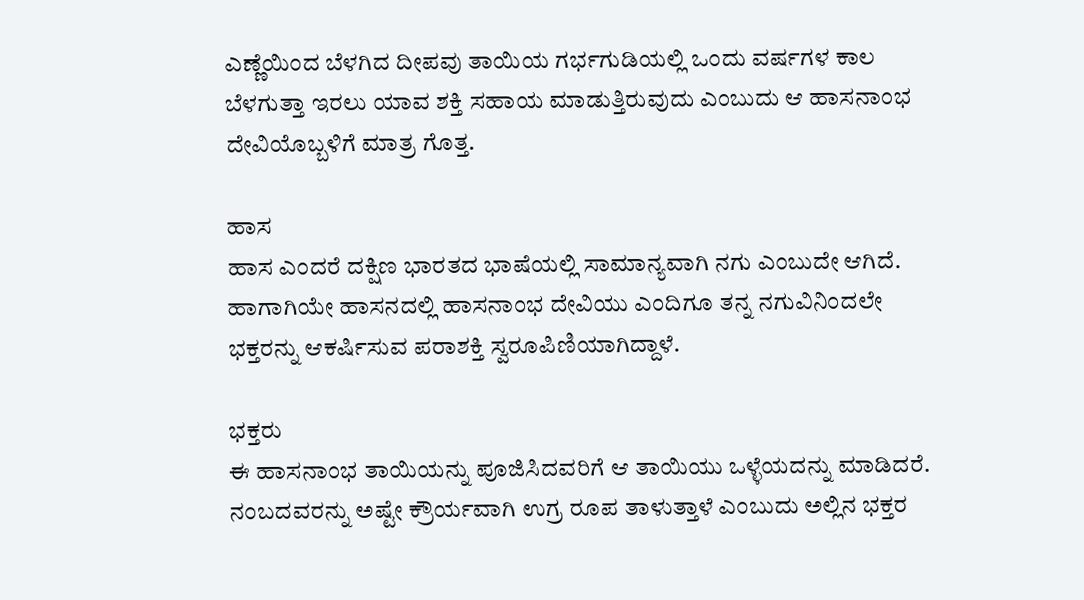ಎಣ್ಣೆಯಿಂದ ಬೆಳಗಿದ ದೀಪವು ತಾಯಿಯ ಗರ್ಭಗುಡಿಯಲ್ಲಿ ಒಂದು ವರ್ಷಗಳ ಕಾಲ ಬೆಳಗುತ್ತಾ ಇರಲು ಯಾವ ಶಕ್ತಿ ಸಹಾಯ ಮಾಡುತ್ತಿರುವುದು ಎಂಬುದು ಆ ಹಾಸನಾಂಭ ದೇವಿಯೊಬ್ಬಳಿಗೆ ಮಾತ್ರ ಗೊತ್ತ.

ಹಾಸ
ಹಾಸ ಎಂದರೆ ದಕ್ಷಿಣ ಭಾರತದ ಭಾಷೆಯಲ್ಲಿ ಸಾಮಾನ್ಯವಾಗಿ ನಗು ಎಂಬುದೇ ಆಗಿದೆ. ಹಾಗಾಗಿಯೇ ಹಾಸನದಲ್ಲಿ ಹಾಸನಾಂಭ ದೇವಿಯು ಎಂದಿಗೂ ತನ್ನ ನಗುವಿನಿಂದಲೇ ಭಕ್ತರನ್ನು ಆಕರ್ಷಿಸುವ ಪರಾಶಕ್ತಿ ಸ್ವರೂಪಿಣಿಯಾಗಿದ್ದಾಳೆ.

ಭಕ್ತರು
ಈ ಹಾಸನಾಂಭ ತಾಯಿಯನ್ನು ಪೂಜಿಸಿದವರಿಗೆ ಆ ತಾಯಿಯು ಒಳ್ಳೆಯದನ್ನು ಮಾಡಿದರೆ. ನಂಬದವರನ್ನು ಅಷ್ಟೇ ಕ್ರೌರ್ಯವಾಗಿ ಉಗ್ರ ರೂಪ ತಾಳುತ್ತಾಳೆ ಎಂಬುದು ಅಲ್ಲಿನ ಭಕ್ತರ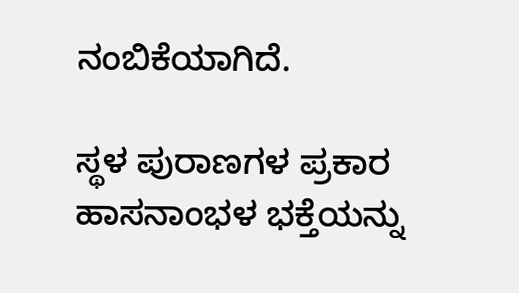ನಂಬಿಕೆಯಾಗಿದೆ.

ಸ್ಥಳ ಪುರಾಣಗಳ ಪ್ರಕಾರ
ಹಾಸನಾಂಭಳ ಭಕ್ತೆಯನ್ನು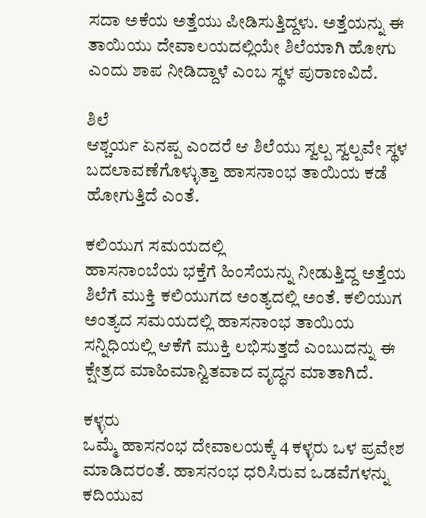ಸದಾ ಅಕೆಯ ಅತ್ತೆಯು ಪೀಡಿಸುತ್ತಿದ್ದಳು. ಅತ್ತೆಯನ್ನು ಈ ತಾಯಿಯು ದೇವಾಲಯದಲ್ಲಿಯೇ ಶಿಲೆಯಾಗಿ ಹೋಗು ಎಂದು ಶಾಪ ನೀಡಿದ್ದಾಳೆ ಎಂಬ ಸ್ಥಳ ಪುರಾಣವಿದೆ.

ಶಿಲೆ
ಆಶ್ಚರ್ಯ ಏನಪ್ಪ ಎಂದರೆ ಆ ಶಿಲೆಯು ಸ್ವಲ್ಪ ಸ್ವಲ್ಪವೇ ಸ್ಥಳ ಬದಲಾವಣೆಗೊಳ್ಳುತ್ತಾ ಹಾಸನಾಂಭ ತಾಯಿಯ ಕಡೆ ಹೋಗುತ್ತಿದೆ ಎಂತೆ.

ಕಲಿಯುಗ ಸಮಯದಲ್ಲಿ
ಹಾಸನಾಂಬೆಯ ಭಕ್ತೆಗೆ ಹಿಂಸೆಯನ್ನು ನೀಡುತ್ತಿದ್ದ ಅತ್ತೆಯ ಶಿಲೆಗೆ ಮುಕ್ತಿ ಕಲಿಯುಗದ ಅಂತ್ಯದಲ್ಲಿ ಅಂತೆ. ಕಲಿಯುಗ ಅಂತ್ಯದ ಸಮಯದಲ್ಲಿ ಹಾಸನಾಂಭ ತಾಯಿಯ ಸನ್ನಿಧಿಯಲ್ಲಿ ಆಕೆಗೆ ಮುಕ್ತಿ ಲಭಿಸುತ್ತದೆ ಎಂಬುದನ್ನು ಈ ಕ್ಷೇತ್ರದ ಮಾಹಿಮಾನ್ವಿತವಾದ ವೃದ್ಧನ ಮಾತಾಗಿದೆ.

ಕಳ್ಳರು
ಒಮ್ಮೆ ಹಾಸನಂಭ ದೇವಾಲಯಕ್ಕೆ 4 ಕಳ್ಳರು ಒಳ ಪ್ರವೇಶ ಮಾಡಿದರಂತೆ. ಹಾಸನಂಭ ಧರಿಸಿರುವ ಒಡವೆಗಳನ್ನು ಕದಿಯುವ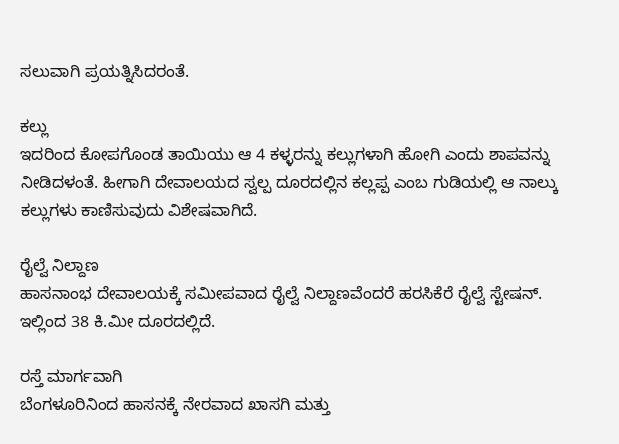ಸಲುವಾಗಿ ಪ್ರಯತ್ನಿಸಿದರಂತೆ.

ಕಲ್ಲು
ಇದರಿಂದ ಕೋಪಗೊಂಡ ತಾಯಿಯು ಆ 4 ಕಳ್ಳರನ್ನು ಕಲ್ಲುಗಳಾಗಿ ಹೋಗಿ ಎಂದು ಶಾಪವನ್ನು ನೀಡಿದಳಂತೆ. ಹೀಗಾಗಿ ದೇವಾಲಯದ ಸ್ವಲ್ಪ ದೂರದಲ್ಲಿನ ಕಲ್ಲಪ್ಪ ಎಂಬ ಗುಡಿಯಲ್ಲಿ ಆ ನಾಲ್ಕು ಕಲ್ಲುಗಳು ಕಾಣಿಸುವುದು ವಿಶೇಷವಾಗಿದೆ.

ರೈಲ್ವೆ ನಿಲ್ದಾಣ
ಹಾಸನಾಂಭ ದೇವಾಲಯಕ್ಕೆ ಸಮೀಪವಾದ ರೈಲ್ವೆ ನಿಲ್ದಾಣವೆಂದರೆ ಹರಸಿಕೆರೆ ರೈಲ್ವೆ ಸ್ಟೇಷನ್. ಇಲ್ಲಿಂದ 38 ಕಿ.ಮೀ ದೂರದಲ್ಲಿದೆ.

ರಸ್ತೆ ಮಾರ್ಗವಾಗಿ
ಬೆಂಗಳೂರಿನಿಂದ ಹಾಸನಕ್ಕೆ ನೇರವಾದ ಖಾಸಗಿ ಮತ್ತು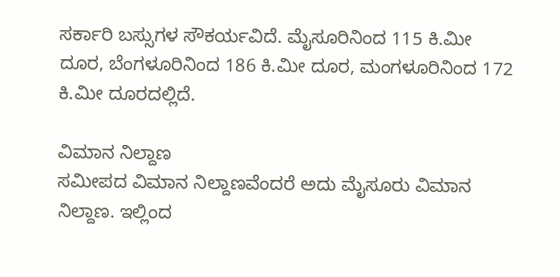ಸರ್ಕಾರಿ ಬಸ್ಸುಗಳ ಸೌಕರ್ಯವಿದೆ. ಮೈಸೂರಿನಿಂದ 115 ಕಿ.ಮೀ ದೂರ, ಬೆಂಗಳೂರಿನಿಂದ 186 ಕಿ.ಮೀ ದೂರ, ಮಂಗಳೂರಿನಿಂದ 172 ಕಿ.ಮೀ ದೂರದಲ್ಲಿದೆ.

ವಿಮಾನ ನಿಲ್ದಾಣ
ಸಮೀಪದ ವಿಮಾನ ನಿಲ್ದಾಣವೆಂದರೆ ಅದು ಮೈಸೂರು ವಿಮಾನ ನಿಲ್ದಾಣ. ಇಲ್ಲಿಂದ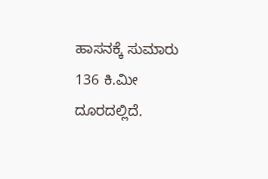ಹಾಸನಕ್ಕೆ ಸುಮಾರು 136 ಕಿ.ಮೀ ದೂರದಲ್ಲಿದೆ.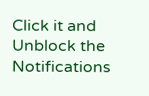Click it and Unblock the Notifications